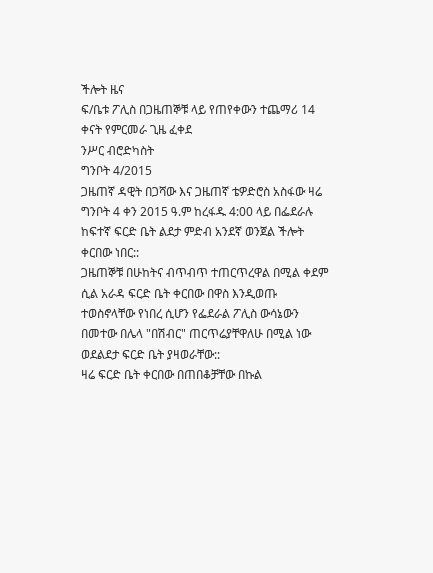ችሎት ዜና
ፍ/ቤቱ ፖሊስ በጋዜጠኞቹ ላይ የጠየቀውን ተጨማሪ 14 ቀናት የምርመራ ጊዜ ፈቀደ
ንሥር ብሮድካስት
ግንቦት 4/2015
ጋዜጠኛ ዳዊት በጋሻው እና ጋዜጠኛ ቴዎድሮስ አስፋው ዛሬ ግንቦት 4 ቀን 2015 ዓ.ም ከረፋዱ 4:00 ላይ በፌደራሉ ከፍተኛ ፍርድ ቤት ልደታ ምድብ አንደኛ ወንጀል ችሎት ቀርበው ነበር::
ጋዜጠኞቹ በሁከትና ብጥብጥ ተጠርጥረዋል በሚል ቀደም ሲል አራዳ ፍርድ ቤት ቀርበው በዋስ እንዲወጡ ተወስኖላቸው የነበረ ሲሆን የፌደራል ፖሊስ ውሳኔውን በመተው በሌላ "በሽብር" ጠርጥሬያቸዋለሁ በሚል ነው ወደልደታ ፍርድ ቤት ያዛወራቸው::
ዛሬ ፍርድ ቤት ቀርበው በጠበቆቻቸው በኩል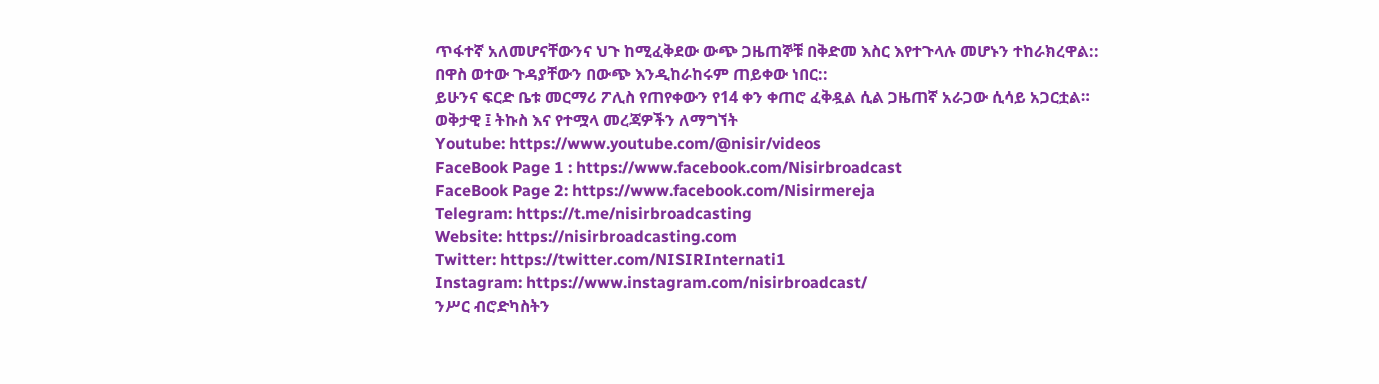ጥፋተኛ አለመሆናቸውንና ህጉ ከሚፈቅደው ውጭ ጋዜጠኞቹ በቅድመ እስር እየተጉላሉ መሆኑን ተከራክረዋል::
በዋስ ወተው ጉዳያቸውን በውጭ እንዲከራከሩም ጠይቀው ነበር::
ይሁንና ፍርድ ቤቱ መርማሪ ፖሊስ የጠየቀውን የ14 ቀን ቀጠሮ ፈቅዷል ሲል ጋዜጠኛ አራጋው ሲሳይ አጋርቷል።
ወቅታዊ ፤ ትኩስ እና የተሟላ መረጃዎችን ለማግኘት
Youtube: https://www.youtube.com/@nisir/videos
FaceBook Page 1 : https://www.facebook.com/Nisirbroadcast
FaceBook Page 2: https://www.facebook.com/Nisirmereja
Telegram: https://t.me/nisirbroadcasting
Website: https://nisirbroadcasting.com
Twitter: https://twitter.com/NISIRInternati1
Instagram: https://www.instagram.com/nisirbroadcast/
ንሥር ብሮድካስትን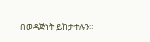በወዳጅነት ይከታተሉን።